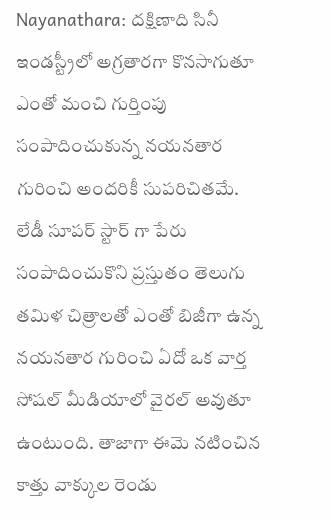Nayanathara: దక్షిణాది సినీ ఇండస్ట్రీలో అగ్రతారగా కొనసాగుతూ ఎంతో మంచి గుర్తింపు సంపాదించుకున్న నయనతార గురించి అందరికీ సుపరిచితమే. లేడీ సూపర్ స్టార్ గా పేరు సంపాదించుకొని ప్రస్తుతం తెలుగు తమిళ చిత్రాలతో ఎంతో బిజీగా ఉన్న నయనతార గురించి ఏదో ఒక వార్త సోషల్ మీడియాలో వైరల్ అవుతూ ఉంటుంది. తాజాగా ఈమె నటించిన కాత్తు వాక్కుల రెండు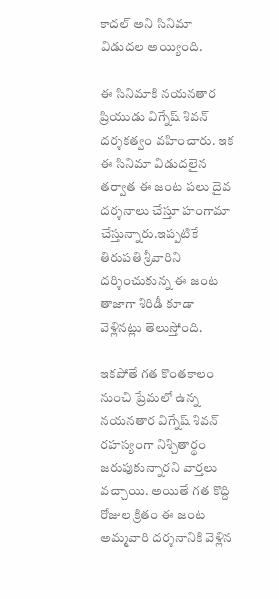కాదల్ అని సినిమా విడుదల అయ్యింది.

ఈ సినిమాకి నయనతార ప్రియుడు విగ్నేష్ శివన్ దర్శకత్వం వహించారు. ఇక ఈ సినిమా విడుదలైన తర్వాత ఈ జంట పలు దైవ దర్శనాలు చేస్తూ హంగామా చేస్తున్నారు.ఇప్పటికే తిరుపతి శ్రీవారిని దర్శించుకున్న ఈ జంట తాజాగా శిరిడీ కూడా వెళ్లినట్లు తెలుస్తోంది.

ఇకపోతే గత కొంతకాలం నుంచి ప్రేమలో ఉన్న నయనతార విగ్నేష్ శివన్ రహస్యంగా నిశ్చితార్థం జరుపుకున్నారని వార్తలు వచ్చాయి. అయితే గత కొద్ది రోజుల క్రితం ఈ జంట అమ్మవారి దర్శనానికి వెళ్లిన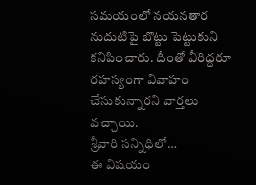సమయంలో నయనతార నుదుటిపై బొట్టు పెట్టుకుని కనిపించారు. దీంతో వీరిద్దరూ రహస్యంగా వివాహం చేసుకున్నారని వార్తలు వచ్చాయి.
శ్రీవారి సన్నిధిలో…
ఈ విషయం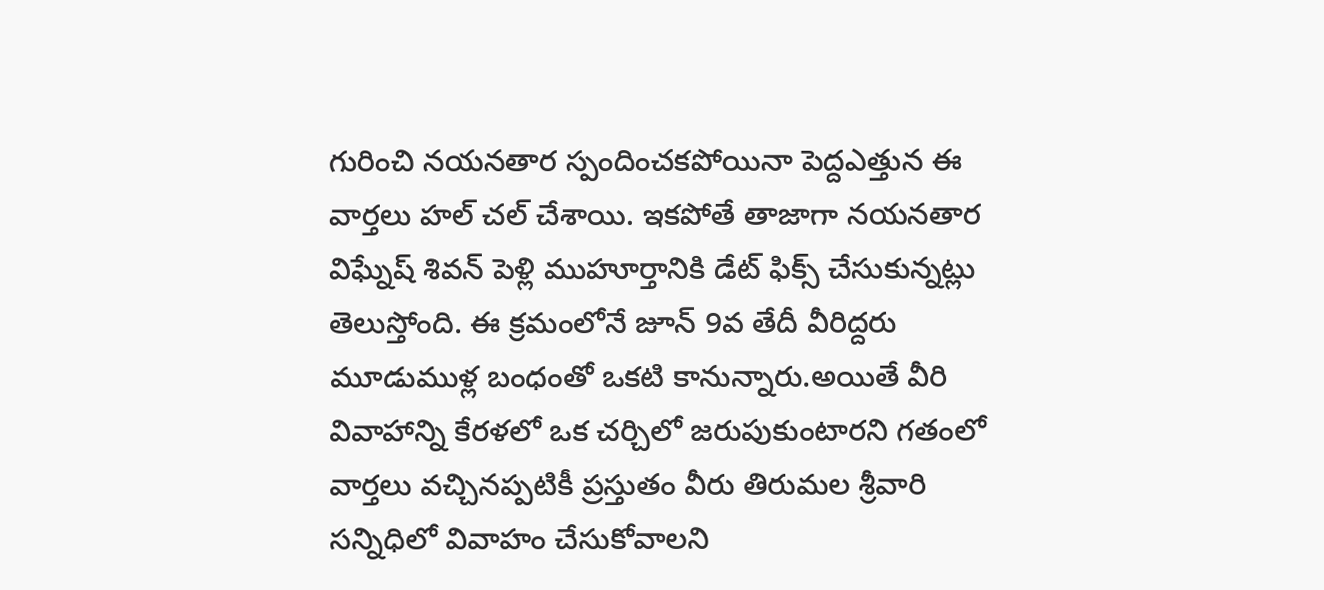గురించి నయనతార స్పందించకపోయినా పెద్దఎత్తున ఈ వార్తలు హల్ చల్ చేశాయి. ఇకపోతే తాజాగా నయనతార విఘ్నేష్ శివన్ పెళ్లి ముహూర్తానికి డేట్ ఫిక్స్ చేసుకున్నట్లు తెలుస్తోంది. ఈ క్రమంలోనే జూన్ 9వ తేదీ వీరిద్దరు మూడుముళ్ల బంధంతో ఒకటి కానున్నారు.అయితే వీరి వివాహాన్ని కేరళలో ఒక చర్చిలో జరుపుకుంటారని గతంలో వార్తలు వచ్చినప్పటికీ ప్రస్తుతం వీరు తిరుమల శ్రీవారి సన్నిధిలో వివాహం చేసుకోవాలని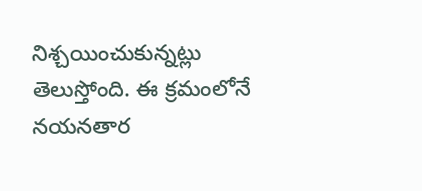నిశ్చయించుకున్నట్లు తెలుస్తోంది. ఈ క్రమంలోనే నయనతార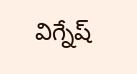విగ్నేష్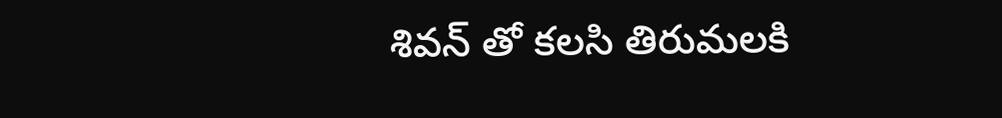శివన్ తో కలసి తిరుమలకి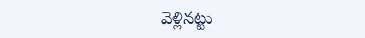వెళ్లినట్టు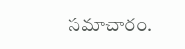సమాచారం.